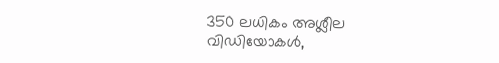350 ലധികം അശ്ലീല വിഡിയോകള്‍,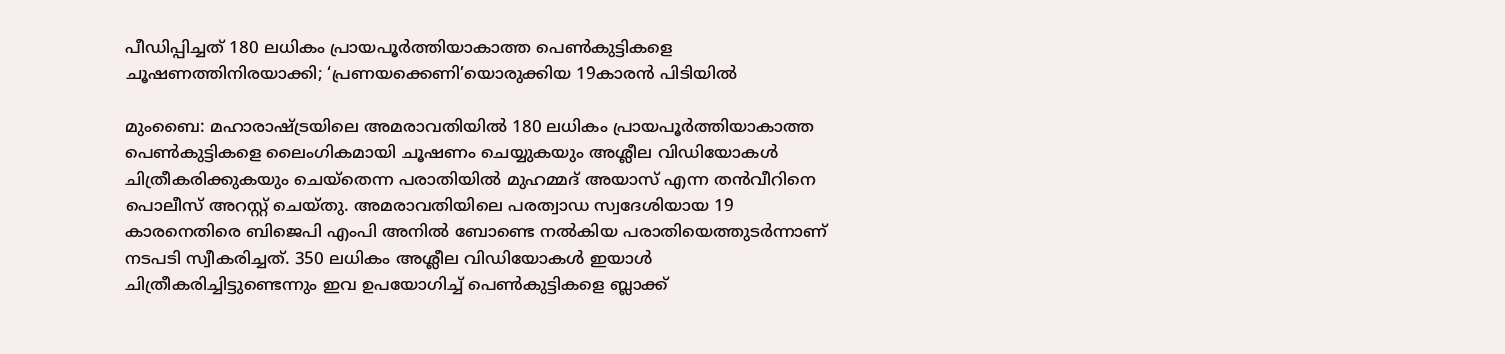പീഡിപ്പിച്ചത് 180 ലധികം പ്രായപൂര്‍ത്തിയാകാത്ത പെണ്‍കുട്ടികളെ ചൂഷണത്തിനിരയാക്കി; ‘പ്രണയക്കെണി’യൊരുക്കിയ 19കാരന്‍ പിടിയില്‍

മുംബൈ: മഹാരാഷ്ട്രയിലെ അമരാവതിയില്‍ 180 ലധികം പ്രായപൂര്‍ത്തിയാകാത്ത പെണ്‍കുട്ടികളെ ലൈംഗികമായി ചൂഷണം ചെയ്യുകയും അശ്ലീല വിഡിയോകള്‍ ചിത്രീകരിക്കുകയും ചെയ്‌തെന്ന പരാതിയില്‍ മുഹമ്മദ് അയാസ് എന്ന തന്‍വീറിനെ പൊലീസ് അറസ്റ്റ് ചെയ്തു. അമരാവതിയിലെ പരത്വാഡ സ്വദേശിയായ 19 കാരനെതിരെ ബിജെപി എംപി അനില്‍ ബോണ്ടെ നല്‍കിയ പരാതിയെത്തുടര്‍ന്നാണ് നടപടി സ്വീകരിച്ചത്. 350 ലധികം അശ്ലീല വിഡിയോകള്‍ ഇയാള്‍ ചിത്രീകരിച്ചിട്ടുണ്ടെന്നും ഇവ ഉപയോഗിച്ച് പെണ്‍കുട്ടികളെ ബ്ലാക്ക്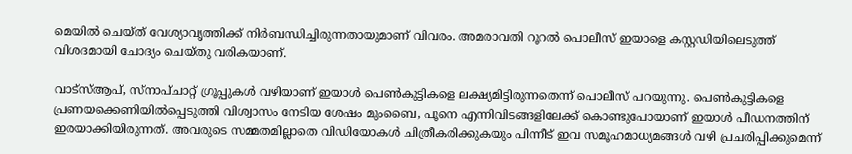മെയില്‍ ചെയ്ത് വേശ്യാവൃത്തിക്ക് നിര്‍ബന്ധിച്ചിരുന്നതായുമാണ് വിവരം. അമരാവതി റൂറല്‍ പൊലീസ് ഇയാളെ കസ്റ്റഡിയിലെടുത്ത് വിശദമായി ചോദ്യം ചെയ്തു വരികയാണ്.

വാട്‌സ്ആപ്, സ്‌നാപ്ചാറ്റ് ഗ്രൂപ്പുകള്‍ വഴിയാണ് ഇയാള്‍ പെണ്‍കുട്ടികളെ ലക്ഷ്യമിട്ടിരുന്നതെന്ന് പൊലീസ് പറയുന്നു. പെണ്‍കുട്ടികളെ പ്രണയക്കെണിയില്‍പ്പെടുത്തി വിശ്വാസം നേടിയ ശേഷം മുംബൈ, പൂനെ എന്നിവിടങ്ങളിലേക്ക് കൊണ്ടുപോയാണ് ഇയാള്‍ പീഡനത്തിന് ഇരയാക്കിയിരുന്നത്. അവരുടെ സമ്മതമില്ലാതെ വിഡിയോകള്‍ ചിത്രീകരിക്കുകയും പിന്നീട് ഇവ സമൂഹമാധ്യമങ്ങള്‍ വഴി പ്രചരിപ്പിക്കുമെന്ന്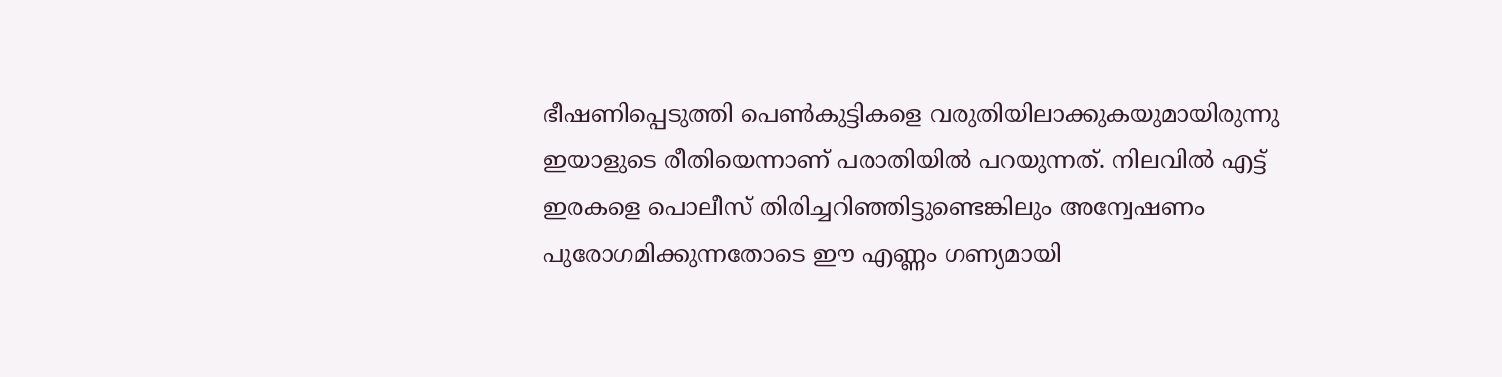ഭീഷണിപ്പെടുത്തി പെണ്‍കുട്ടികളെ വരുതിയിലാക്കുകയുമായിരുന്നു ഇയാളുടെ രീതിയെന്നാണ് പരാതിയില്‍ പറയുന്നത്. നിലവില്‍ എട്ട് ഇരകളെ പൊലീസ് തിരിച്ചറിഞ്ഞിട്ടുണ്ടെങ്കിലും അന്വേഷണം പുരോഗമിക്കുന്നതോടെ ഈ എണ്ണം ഗണ്യമായി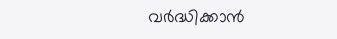വര്‍ദ്ധിക്കാന്‍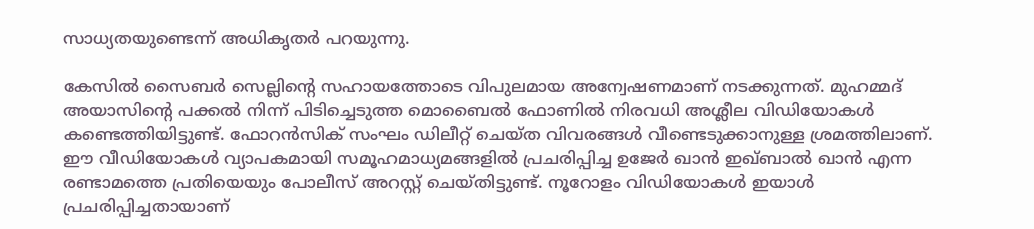സാധ്യതയുണ്ടെന്ന് അധികൃതര്‍ പറയുന്നു.

കേസില്‍ സൈബര്‍ സെല്ലിന്റെ സഹായത്തോടെ വിപുലമായ അന്വേഷണമാണ് നടക്കുന്നത്. മുഹമ്മദ് അയാസിന്റെ പക്കല്‍ നിന്ന് പിടിച്ചെടുത്ത മൊബൈല്‍ ഫോണില്‍ നിരവധി അശ്ലീല വിഡിയോകള്‍ കണ്ടെത്തിയിട്ടുണ്ട്. ഫോറന്‍സിക് സംഘം ഡിലീറ്റ് ചെയ്ത വിവരങ്ങള്‍ വീണ്ടെടുക്കാനുള്ള ശ്രമത്തിലാണ്. ഈ വീഡിയോകള്‍ വ്യാപകമായി സമൂഹമാധ്യമങ്ങളില്‍ പ്രചരിപ്പിച്ച ഉജേര്‍ ഖാന്‍ ഇഖ്ബാല്‍ ഖാന്‍ എന്ന രണ്ടാമത്തെ പ്രതിയെയും പോലീസ് അറസ്റ്റ് ചെയ്തിട്ടുണ്ട്. നൂറോളം വിഡിയോകള്‍ ഇയാള്‍ പ്രചരിപ്പിച്ചതായാണ്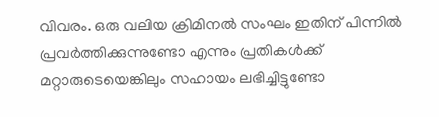വിവരം. ഒരു വലിയ ക്രിമിനല്‍ സംഘം ഇതിന് പിന്നില്‍ പ്രവര്‍ത്തിക്കുന്നുണ്ടോ എന്നും പ്രതികള്‍ക്ക് മറ്റാരുടെയെങ്കിലും സഹായം ലഭിച്ചിട്ടുണ്ടോ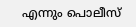എന്നും പൊലീസ്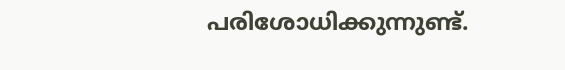പരിശോധിക്കുന്നുണ്ട്.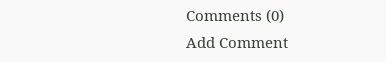Comments (0)
Add Comment